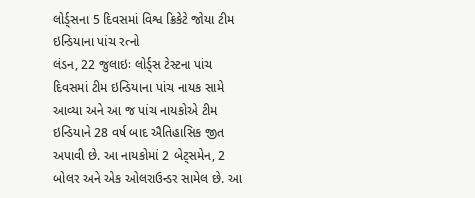લોર્ડ્સના 5 દિવસમાં વિશ્વ ક્રિકેટે જોયા ટીમ ઇન્ડિયાના પાંચ રત્નો
લંડન, 22 જુલાઇઃ લોર્ડ્સ ટેસ્ટના પાંચ દિવસમાં ટીમ ઇન્ડિયાના પાંચ નાયક સામે આવ્યા અને આ જ પાંચ નાયકોએ ટીમ ઇન્ડિયાને 28 વર્ષ બાદ ઐતિહાસિક જીત અપાવી છે. આ નાયકોમાં 2 બેટ્સમેન, 2 બોલર અને એક ઓલરાઉન્ડર સામેલ છે. આ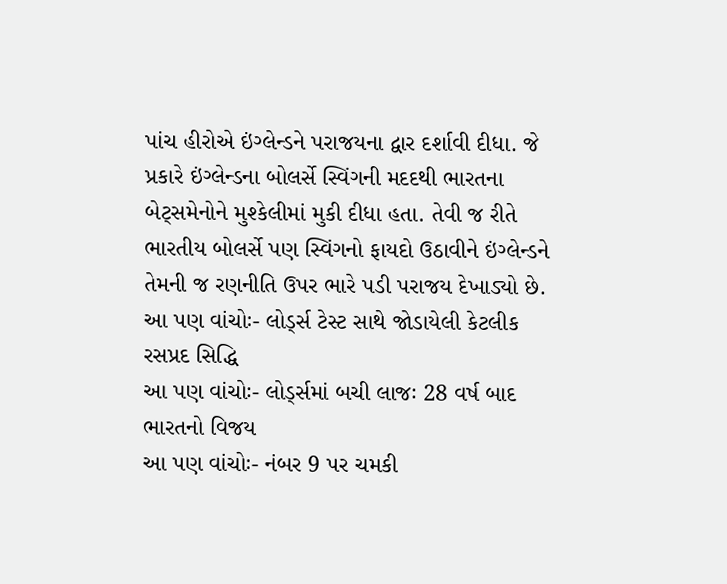પાંચ હીરોએ ઇંગ્લેન્ડને પરાજયના દ્વાર દર્શાવી દીધા. જે પ્રકારે ઇંગ્લેન્ડના બોલર્સે સ્વિંગની મદદથી ભારતના બેટ્સમેનોને મુશ્કેલીમાં મુકી દીધા હતા. તેવી જ રીતે ભારતીય બોલર્સે પણ સ્વિંગનો ફાયદો ઉઠાવીને ઇંગ્લેન્ડને તેમની જ રણનીતિ ઉપર ભારે પડી પરાજય દેખાડ્યો છે.
આ પણ વાંચોઃ- લોર્ડ્સ ટેસ્ટ સાથે જોડાયેલી કેટલીક રસપ્રદ સિદ્ધિ
આ પણ વાંચોઃ- લોર્ડ્સમાં બચી લાજઃ 28 વર્ષ બાદ ભારતનો વિજય
આ પણ વાંચોઃ- નંબર 9 પર ચમકી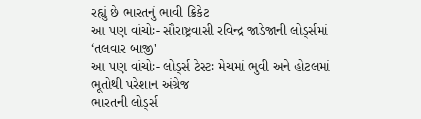રહ્યું છે ભારતનું ભાવી ક્રિકેટ
આ પણ વાંચોઃ- સૌરાષ્ટ્રવાસી રવિન્દ્ર જાડેજાની લોર્ડ્સમાં ‘તલવાર બાજી'
આ પણ વાંચોઃ- લોર્ડ્સ ટેસ્ટઃ મેચમાં ભુવી અને હોટલમાં ભૂતોથી પરેશાન અંગ્રેજ
ભારતની લોર્ડ્સ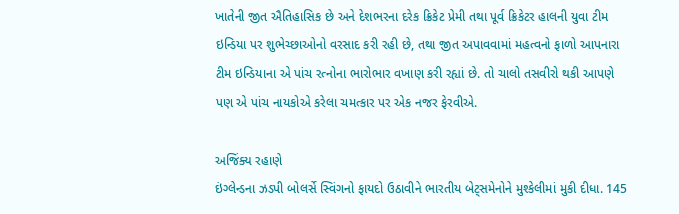ખાતેની જીત ઐતિહાસિક છે અને દેશભરના દરેક ક્રિકેટ પ્રેમી તથા પૂર્વ ક્રિકેટર હાલની યુવા ટીમ ઇન્ડિયા પર શુભેચ્છાઓનો વરસાદ કરી રહી છે, તથા જીત અપાવવામાં મહત્વનો ફાળો આપનારા ટીમ ઇન્ડિયાના એ પાંચ રત્નોના ભારોભાર વખાણ કરી રહ્યાં છે. તો ચાલો તસવીરો થકી આપણે પણ એ પાંચ નાયકોએ કરેલા ચમત્કાર પર એક નજર ફેરવીએ.

અજિંક્ય રહાણે
ઇંગ્લેન્ડના ઝડપી બોલર્સે સ્વિંગનો ફાયદો ઉઠાવીને ભારતીય બેટ્સમેનોને મુશ્કેલીમાં મુકી દીધા. 145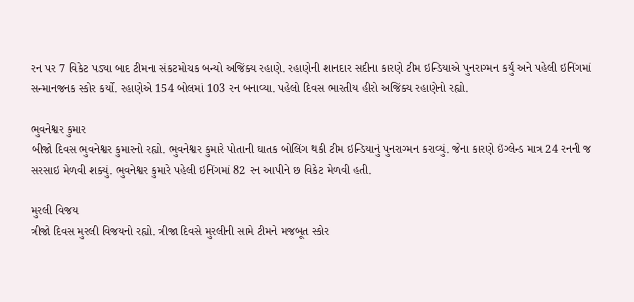રન પર 7 વિકેટ પડ્યા બાદ ટીમના સંકટમોચક બન્યો અજિંક્ય રહાણે. રહાણેની શાનદાર સદીના કારણે ટીમ ઇન્ડિયાએ પુનરાગ્મન કર્યું અને પહેલી ઇનિંગમાં સન્માનજનક સ્કોર કર્યો. રહાણેએ 154 બોલમાં 103 રન બનાવ્યા. પહેલો દિવસ ભારતીય હીરો અજિંક્ય રહાણેનો રહ્યો.

ભુવનેશ્વર કુમાર
બીજો દિવસ ભુવનેશ્વર કુમારનો રહ્યો. ભુવનેશ્વર કુમારે પોતાની ઘાતક બોલિંગ થકી ટીમ ઇન્ડિયાનું પુનરાગ્મન કરાવ્યું. જેના કારણે ઇંગ્લેન્ડ માત્ર 24 રનની જ સરસાઇ મેળવી શક્યું. ભુવનેશ્વર કુમારે પહેલી ઇનિંગમાં 82 રન આપીને છ વિકેટ મેળવી હતી.

મુરલી વિજય
ત્રીજો દિવસ મુરલી વિજયનો રહ્યો. ત્રીજા દિવસે મુરલીની સામે ટીમને મજબૂત સ્કોર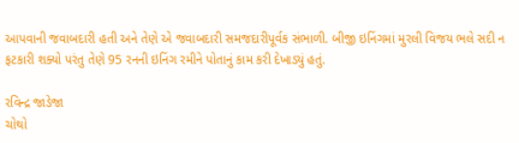આપવાની જવાબદારી હતી અને તેણે એ જવાબદારી સમજદારીપૂર્વક સંભાળી. બીજી ઇનિંગમાં મુરલી વિજય ભલે સદી ન ફટકારી શક્યો પરંતુ તેણે 95 રનની ઇનિંગ રમીને પોતાનું કામ કરી દેખાડ્યું હતું.

રવિન્દ્ર જાડેજા
ચોથો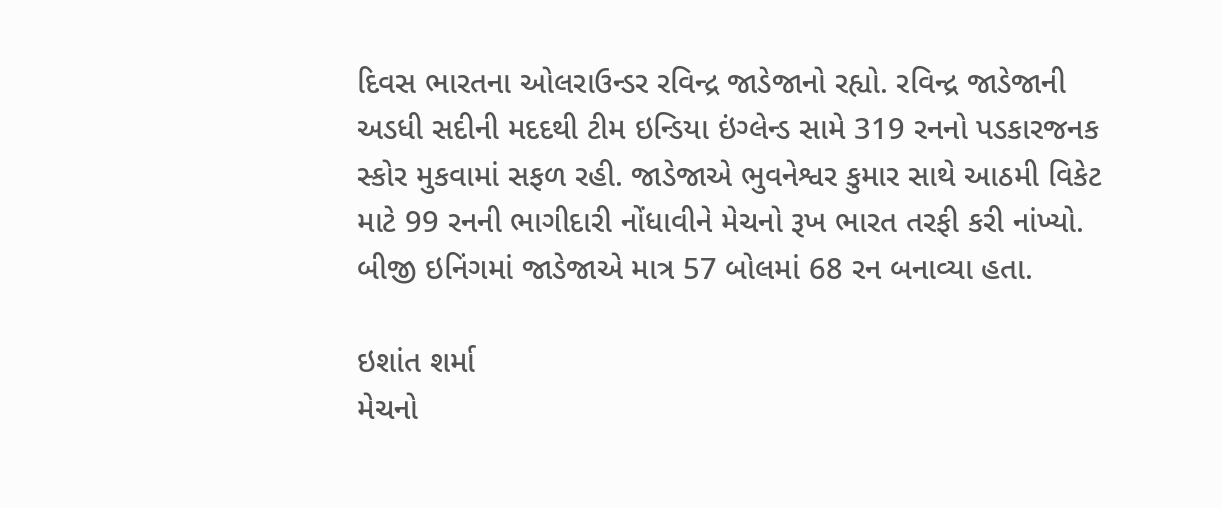દિવસ ભારતના ઓલરાઉન્ડર રવિન્દ્ર જાડેજાનો રહ્યો. રવિન્દ્ર જાડેજાની અડધી સદીની મદદથી ટીમ ઇન્ડિયા ઇંગ્લેન્ડ સામે 319 રનનો પડકારજનક સ્કોર મુકવામાં સફળ રહી. જાડેજાએ ભુવનેશ્વર કુમાર સાથે આઠમી વિકેટ માટે 99 રનની ભાગીદારી નોંધાવીને મેચનો રૂખ ભારત તરફી કરી નાંખ્યો. બીજી ઇનિંગમાં જાડેજાએ માત્ર 57 બોલમાં 68 રન બનાવ્યા હતા.

ઇશાંત શર્મા
મેચનો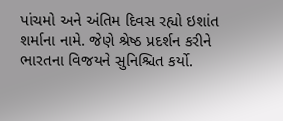પાંચમો અને અંતિમ દિવસ રહ્યો ઇશાંત શર્માના નામે. જેણે શ્રેષ્ઠ પ્રદર્શન કરીને ભારતના વિજયને સુનિશ્ચિત કર્યો.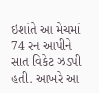ઇશાંતે આ મેચમાં 74 રન આપીને સાત વિકેટ ઝડપી હતી. આખરે આ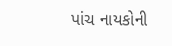પાંચ નાયકોની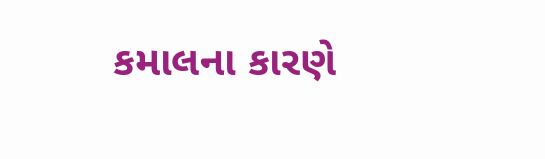કમાલના કારણે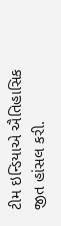ટીમ ઇન્ડિયાએ ઐતિહાસિક જીત હાંસલ કરી.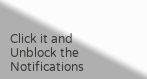Click it and Unblock the Notifications